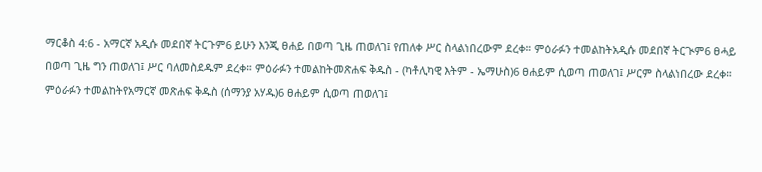ማርቆስ 4:6 - አማርኛ አዲሱ መደበኛ ትርጉም6 ይሁን እንጂ ፀሐይ በወጣ ጊዜ ጠወለገ፤ የጠለቀ ሥር ስላልነበረውም ደረቀ። ምዕራፉን ተመልከትአዲሱ መደበኛ ትርጒም6 ፀሓይ በወጣ ጊዜ ግን ጠወለገ፤ ሥር ባለመስደዱም ደረቀ። ምዕራፉን ተመልከትመጽሐፍ ቅዱስ - (ካቶሊካዊ እትም - ኤማሁስ)6 ፀሐይም ሲወጣ ጠወለገ፤ ሥርም ስላልነበረው ደረቀ። ምዕራፉን ተመልከትየአማርኛ መጽሐፍ ቅዱስ (ሰማንያ አሃዱ)6 ፀሐይም ሲወጣ ጠወለገ፤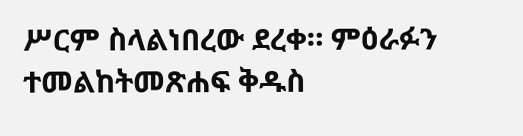ሥርም ስላልነበረው ደረቀ። ምዕራፉን ተመልከትመጽሐፍ ቅዱስ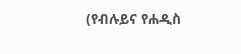(የብሉይና የሐዲስ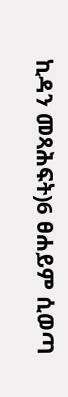ኪዳን መጻሕፍት)6 ፀሐይም ሲወጣ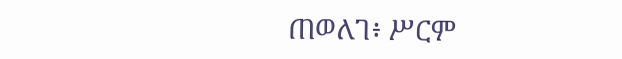ጠወለገ፥ ሥርም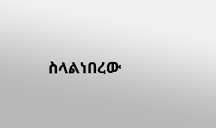ስላልነበረው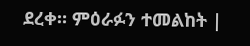ደረቀ። ምዕራፉን ተመልከት |